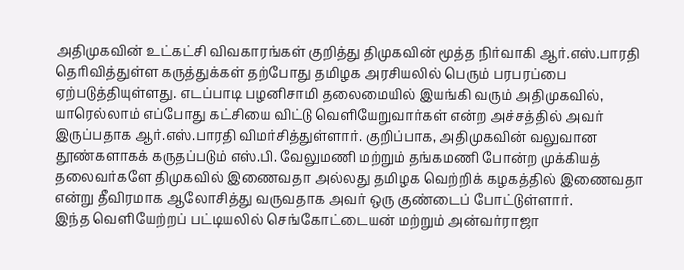அதிமுகவின் உட்கட்சி விவகாரங்கள் குறித்து திமுகவின் மூத்த நிர்வாகி ஆர்.எஸ்.பாரதி தெரிவித்துள்ள கருத்துக்கள் தற்போது தமிழக அரசியலில் பெரும் பரபரப்பை ஏற்படுத்தியுள்ளது. எடப்பாடி பழனிசாமி தலைமையில் இயங்கி வரும் அதிமுகவில், யாரெல்லாம் எப்போது கட்சியை விட்டு வெளியேறுவார்கள் என்ற அச்சத்தில் அவர் இருப்பதாக ஆர்.எஸ்.பாரதி விமர்சித்துள்ளார். குறிப்பாக, அதிமுகவின் வலுவான தூண்களாகக் கருதப்படும் எஸ்.பி. வேலுமணி மற்றும் தங்கமணி போன்ற முக்கியத் தலைவர்களே திமுகவில் இணைவதா அல்லது தமிழக வெற்றிக் கழகத்தில் இணைவதா என்று தீவிரமாக ஆலோசித்து வருவதாக அவர் ஒரு குண்டைப் போட்டுள்ளார்.
இந்த வெளியேற்றப் பட்டியலில் செங்கோட்டையன் மற்றும் அன்வர்ராஜா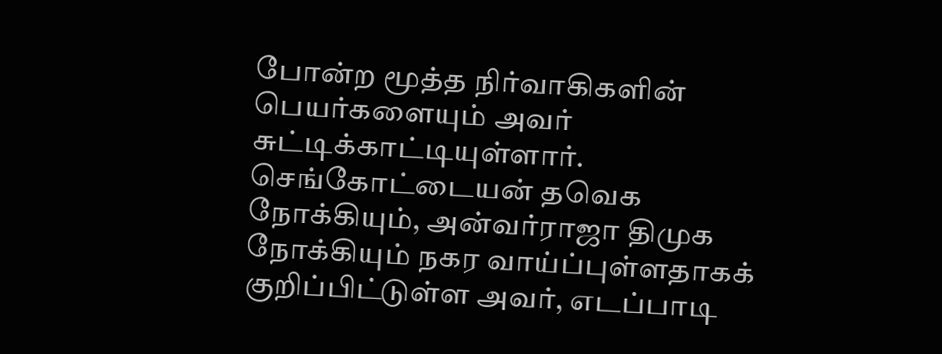போன்ற மூத்த நிர்வாகிகளின் பெயர்களையும் அவர் சுட்டிக்காட்டியுள்ளார். செங்கோட்டையன் தவெக நோக்கியும், அன்வர்ராஜா திமுக நோக்கியும் நகர வாய்ப்புள்ளதாகக் குறிப்பிட்டுள்ள அவர், எடப்பாடி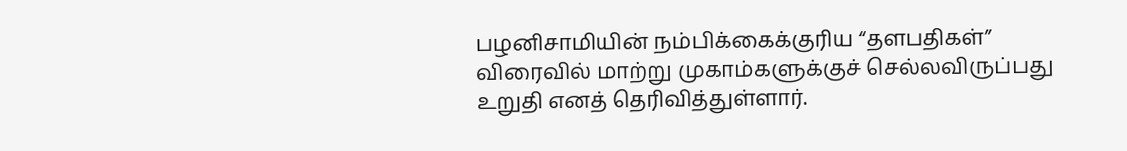பழனிசாமியின் நம்பிக்கைக்குரிய “தளபதிகள்” விரைவில் மாற்று முகாம்களுக்குச் செல்லவிருப்பது உறுதி எனத் தெரிவித்துள்ளார்.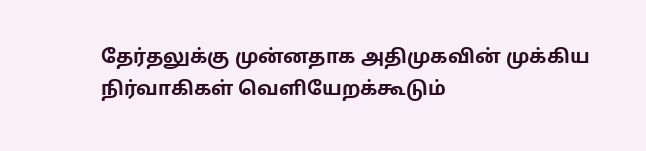தேர்தலுக்கு முன்னதாக அதிமுகவின் முக்கிய நிர்வாகிகள் வெளியேறக்கூடும்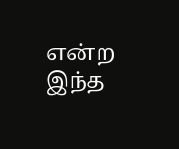என்ற இந்த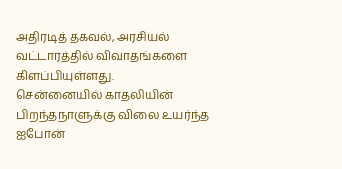அதிரடித் தகவல், அரசியல் வட்டாரத்தில் விவாதங்களை கிளப்பியுள்ளது.
சென்னையில் காதலியின் பிறந்தநாளுக்கு விலை உயர்ந்த ஐபோன்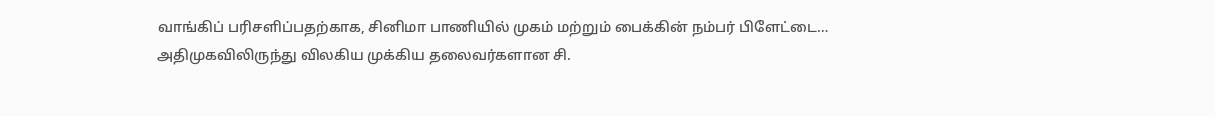வாங்கிப் பரிசளிப்பதற்காக, சினிமா பாணியில் முகம் மற்றும் பைக்கின் நம்பர் பிளேட்டை…
அதிமுகவிலிருந்து விலகிய முக்கிய தலைவர்களான சி.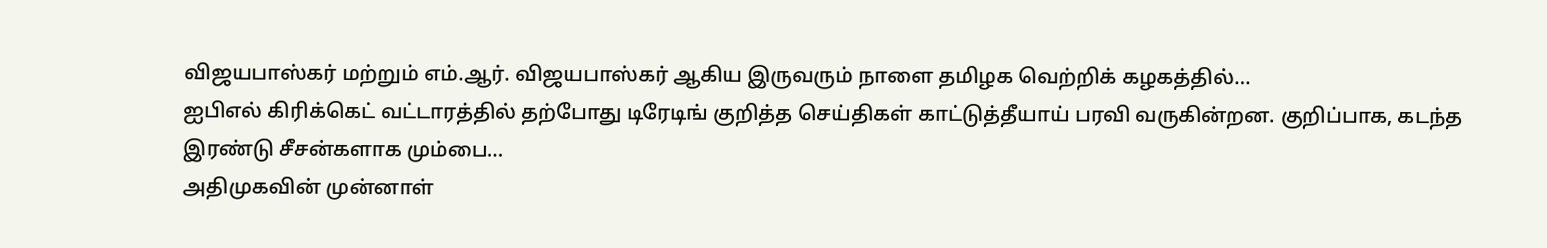விஜயபாஸ்கர் மற்றும் எம்.ஆர். விஜயபாஸ்கர் ஆகிய இருவரும் நாளை தமிழக வெற்றிக் கழகத்தில்…
ஐபிஎல் கிரிக்கெட் வட்டாரத்தில் தற்போது டிரேடிங் குறித்த செய்திகள் காட்டுத்தீயாய் பரவி வருகின்றன. குறிப்பாக, கடந்த இரண்டு சீசன்களாக மும்பை…
அதிமுகவின் முன்னாள்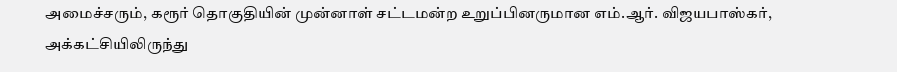அமைச்சரும், கரூர் தொகுதியின் முன்னாள் சட்டமன்ற உறுப்பினருமான எம்.ஆர். விஜயபாஸ்கர், அக்கட்சியிலிருந்து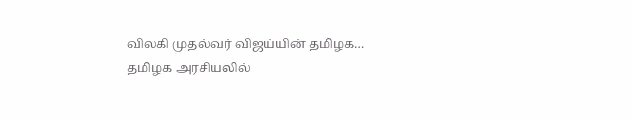விலகி முதல்வர் விஜய்யின் தமிழக…
தமிழக அரசியலில்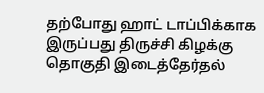தற்போது ஹாட் டாப்பிக்காக இருப்பது திருச்சி கிழக்கு தொகுதி இடைத்தேர்தல்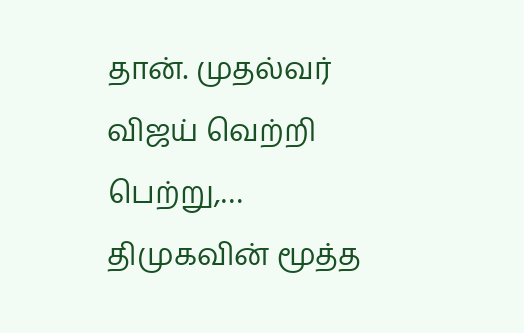தான். முதல்வர் விஜய் வெற்றி பெற்று,…
திமுகவின் மூத்த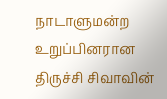நாடாளுமன்ற உறுப்பினரான திருச்சி சிவாவின்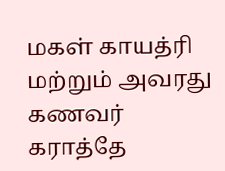மகள் காயத்ரி மற்றும் அவரது கணவர் கராத்தே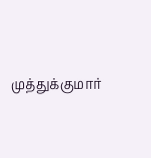முத்துக்குமார்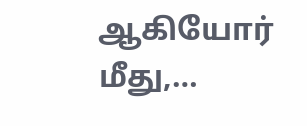ஆகியோர் மீது,…